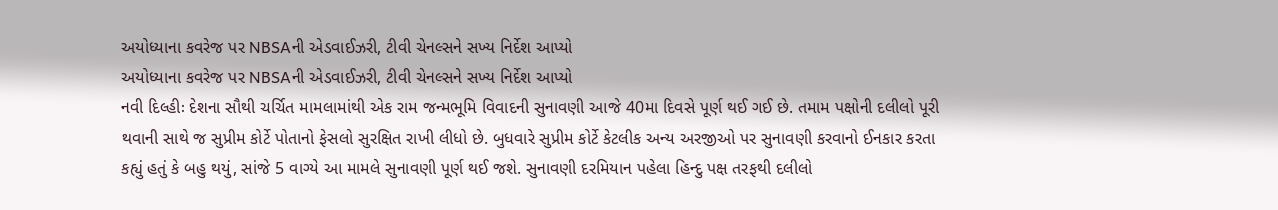અયોધ્યાના કવરેજ પર NBSAની એડવાઈઝરી, ટીવી ચેનલ્સને સખ્ય નિર્દેશ આપ્યો
અયોધ્યાના કવરેજ પર NBSAની એડવાઈઝરી, ટીવી ચેનલ્સને સખ્ય નિર્દેશ આપ્યો
નવી દિલ્હીઃ દેશના સૌથી ચર્ચિત મામલામાંથી એક રામ જન્મભૂમિ વિવાદની સુનાવણી આજે 40મા દિવસે પૂર્ણ થઈ ગઈ છે. તમામ પક્ષોની દલીલો પૂરી થવાની સાથે જ સુપ્રીમ કોર્ટે પોતાનો ફેસલો સુરક્ષિત રાખી લીધો છે. બુધવારે સુપ્રીમ કોર્ટે કેટલીક અન્ય અરજીઓ પર સુનાવણી કરવાનો ઈનકાર કરતા કહ્યું હતું કે બહુ થયું, સાંજે 5 વાગ્યે આ મામલે સુનાવણી પૂર્ણ થઈ જશે. સુનાવણી દરમિયાન પહેલા હિન્દુ પક્ષ તરફથી દલીલો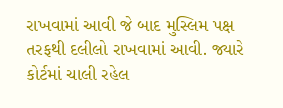રાખવામાં આવી જે બાદ મુસ્લિમ પક્ષ તરફથી દલીલો રાખવામાં આવી. જ્યારે કોર્ટમાં ચાલી રહેલ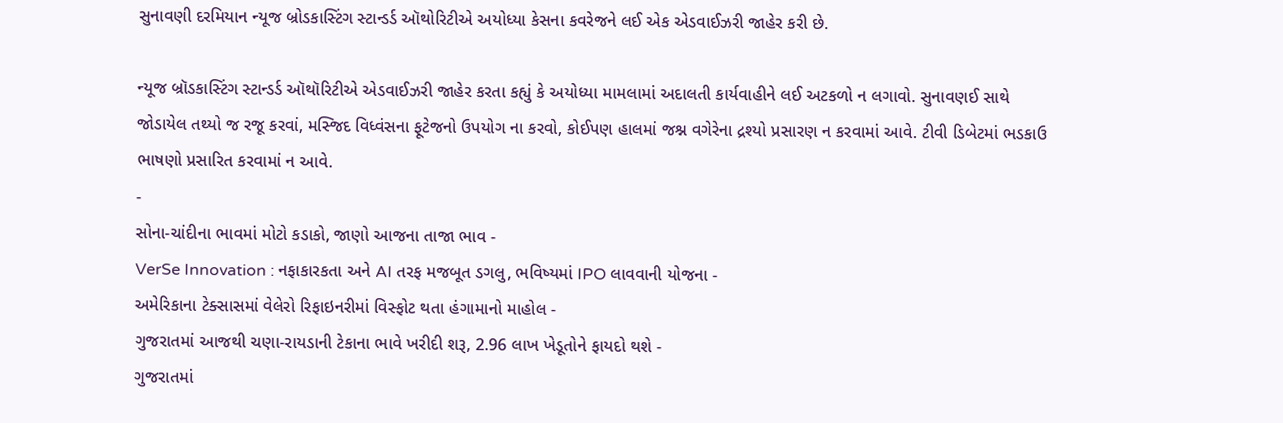સુનાવણી દરમિયાન ન્યૂજ બ્રોડકાસ્ટિંગ સ્ટાન્ડર્ડ ઑથોરિટીએ અયોધ્યા કેસના કવરેજને લઈ એક એડવાઈઝરી જાહેર કરી છે.

ન્યૂજ બ્રૉડકાસ્ટિંગ સ્ટાન્ડર્ડ ઑથૉરિટીએ એડવાઈઝરી જાહેર કરતા કહ્યું કે અયોધ્યા મામલામાં અદાલતી કાર્યવાહીને લઈ અટકળો ન લગાવો. સુનાવણઈ સાથે જોડાયેલ તથ્યો જ રજૂ કરવાં, મસ્જિદ વિધ્વંસના ફૂટેજનો ઉપયોગ ના કરવો, કોઈપણ હાલમાં જશ્ન વગેરેના દ્રશ્યો પ્રસારણ ન કરવામાં આવે. ટીવી ડિબેટમાં ભડકાઉ ભાષણો પ્રસારિત કરવામાં ન આવે.
-
સોના-ચાંદીના ભાવમાં મોટો કડાકો, જાણો આજના તાજા ભાવ -
VerSe Innovation : નફાકારકતા અને AI તરફ મજબૂત ડગલુ, ભવિષ્યમાં IPO લાવવાની યોજના -
અમેરિકાના ટેક્સાસમાં વેલેરો રિફાઇનરીમાં વિસ્ફોટ થતા હંગામાનો માહોલ -
ગુજરાતમાં આજથી ચણા-રાયડાની ટેકાના ભાવે ખરીદી શરૂ, 2.96 લાખ ખેડૂતોને ફાયદો થશે -
ગુજરાતમાં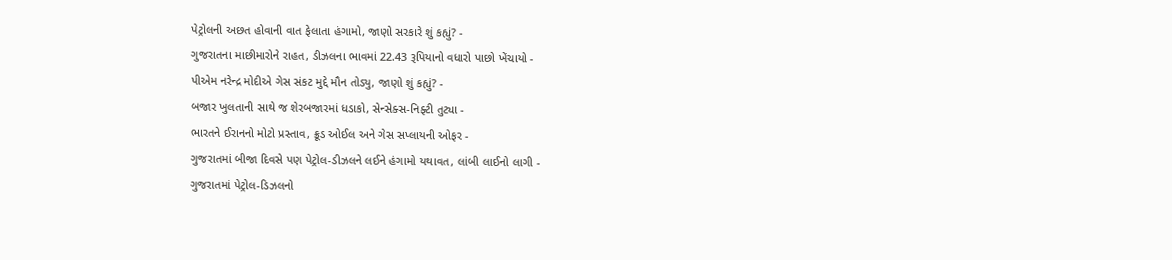પેટ્રોલની અછત હોવાની વાત ફેલાતા હંગામો, જાણો સરકારે શું કહ્યું? -
ગુજરાતના માછીમારોને રાહત, ડીઝલના ભાવમાં 22.43 રૂપિયાનો વધારો પાછો ખેંચાયો -
પીએમ નરેન્દ્ર મોદીએ ગેસ સંકટ મુદ્દે મૌન તોડ્યુ, જાણો શું કહ્યું? -
બજાર ખુલતાની સાથે જ શેરબજારમાં ધડાકો, સેન્સેક્સ-નિફ્ટી તુટ્યા -
ભારતને ઈરાનનો મોટો પ્રસ્તાવ, ક્રૂડ ઓઈલ અને ગેસ સપ્લાયની ઓફર -
ગુજરાતમાં બીજા દિવસે પણ પેટ્રોલ-ડીઝલને લઈને હંગામો યથાવત, લાંબી લાઈનો લાગી -
ગુજરાતમાં પેટ્રોલ-ડિઝલનો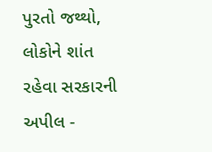પુરતો જથ્થો, લોકોને શાંત રહેવા સરકારની અપીલ -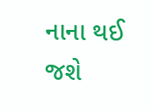નાના થઈ જશે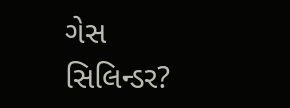ગેસ સિલિન્ડર?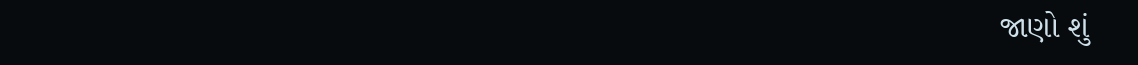જાણો શું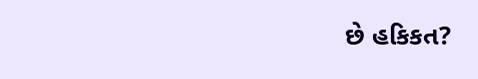છે હકિકત?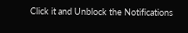Click it and Unblock the Notifications